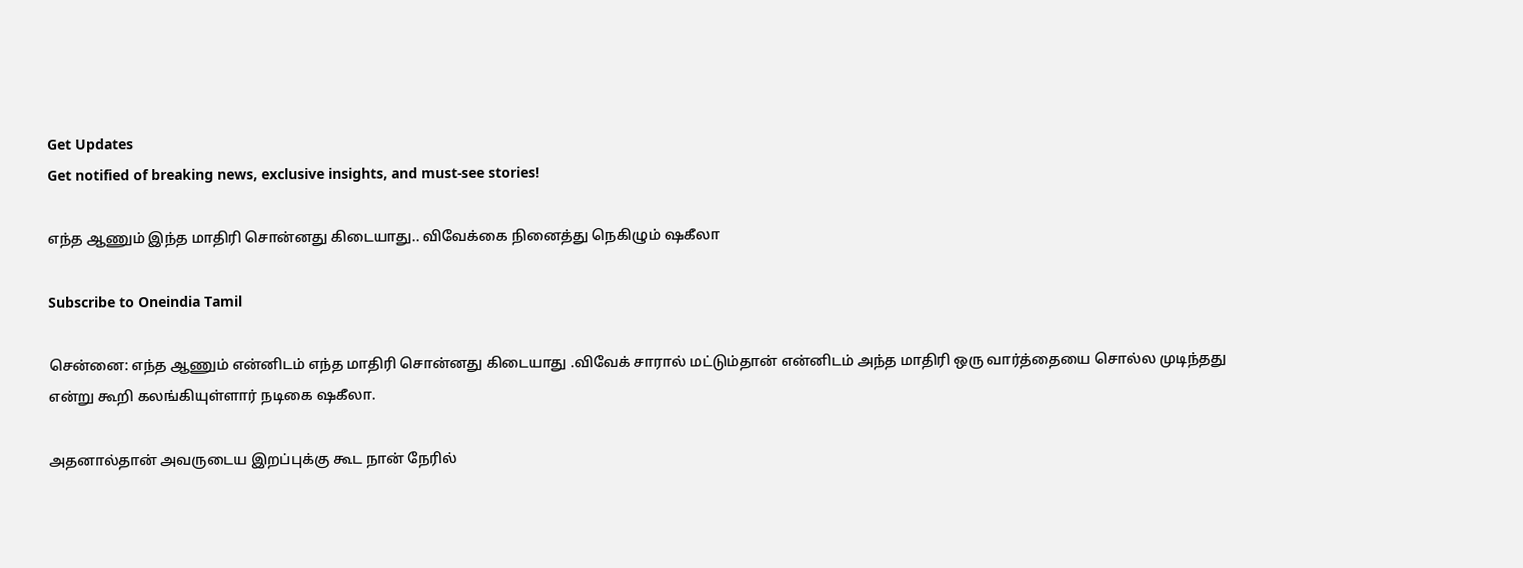Get Updates
Get notified of breaking news, exclusive insights, and must-see stories!

எந்த ஆணும் இந்த மாதிரி சொன்னது கிடையாது.. விவேக்கை நினைத்து நெகிழும் ஷகீலா

Subscribe to Oneindia Tamil

சென்னை: எந்த ஆணும் என்னிடம் எந்த மாதிரி சொன்னது கிடையாது .விவேக் சாரால் மட்டும்தான் என்னிடம் அந்த மாதிரி ஒரு வார்த்தையை சொல்ல முடிந்தது என்று கூறி கலங்கியுள்ளார் நடிகை ஷகீலா.

அதனால்தான் அவருடைய இறப்புக்கு கூட நான் நேரில்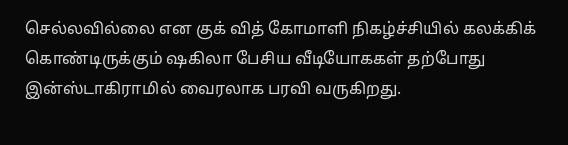செல்லவில்லை என குக் வித் கோமாளி நிகழ்ச்சியில் கலக்கிக் கொண்டிருக்கும் ஷகிலா பேசிய வீடியோககள் தற்போது இன்ஸ்டாகிராமில் வைரலாக பரவி வருகிறது.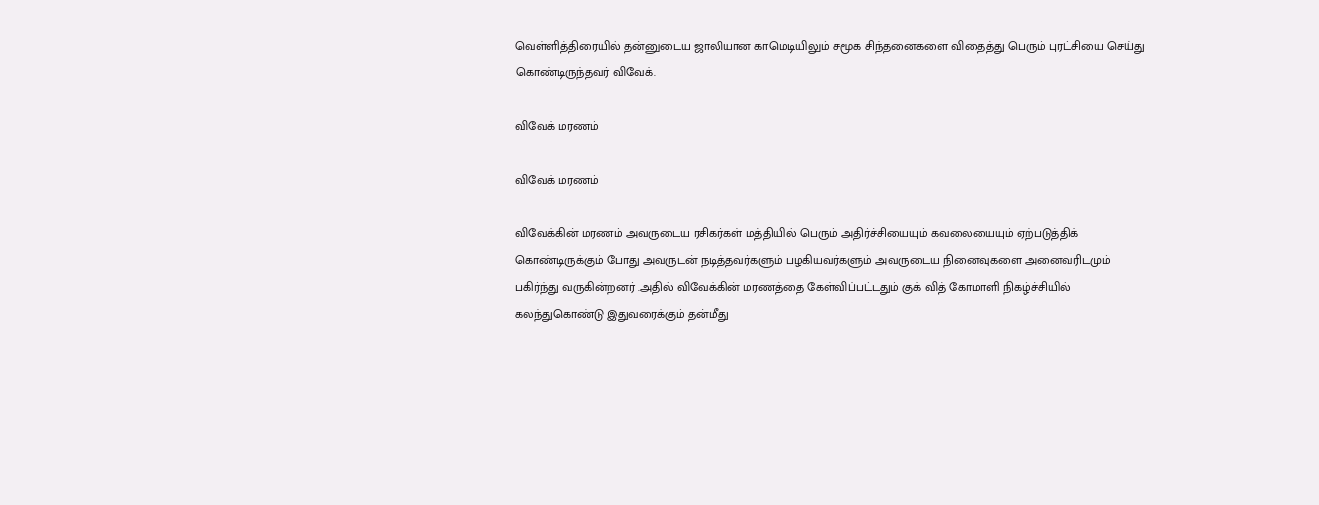வெள்ளித்திரையில் தன்னுடைய ஜாலியான காமெடியிலும் சமூக சிந்தனைகளை விதைத்து பெரும் புரட்சியை செய்து கொண்டிருந்தவர் விவேக்.

விவேக் மரணம்

விவேக் மரணம்

விவேக்கின் மரணம் அவருடைய ரசிகர்கள் மத்தியில் பெரும் அதிர்ச்சியையும் கவலையையும் ஏற்படுத்திக் கொண்டிருக்கும் போது அவருடன் நடித்தவர்களும் பழகியவர்களும் அவருடைய நினைவுகளை அனைவரிடமும் பகிர்ந்து வருகின்றனர் .அதில் விவேக்கின் மரணத்தை கேள்விப்பட்டதும் குக் வித் கோமாளி நிகழ்ச்சியில் கலந்துகொண்டு இதுவரைக்கும் தன்மீது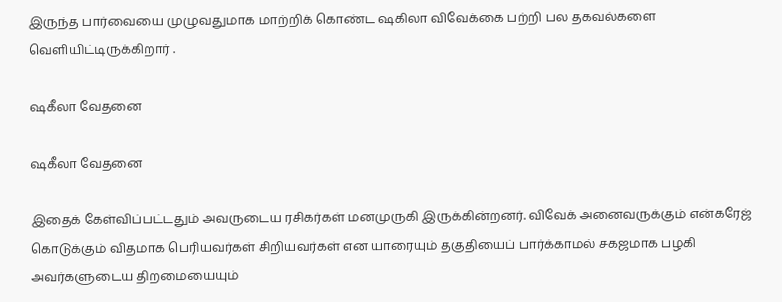இருந்த பார்வையை முழுவதுமாக மாற்றிக் கொண்ட ஷகிலா விவேக்கை பற்றி பல தகவல்களை வெளியிட்டிருக்கிறார் .

ஷகீலா வேதனை

ஷகீலா வேதனை

இதைக் கேள்விப்பட்டதும் அவருடைய ரசிகர்கள் மனமுருகி இருக்கின்றனர். விவேக் அனைவருக்கும் என்கரேஜ் கொடுக்கும் விதமாக பெரியவர்கள் சிறியவர்கள் என யாரையும் தகுதியைப் பார்க்காமல் சகஜமாக பழகி அவர்களுடைய திறமையையும்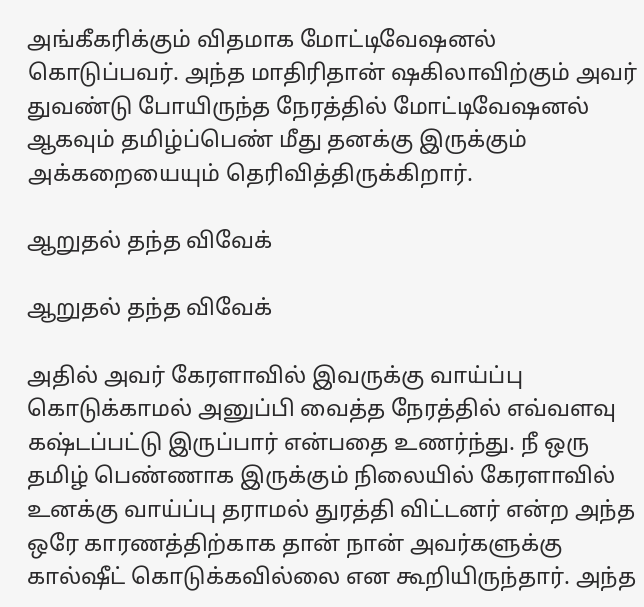அங்கீகரிக்கும் விதமாக மோட்டிவேஷனல் கொடுப்பவர். அந்த மாதிரிதான் ஷகிலாவிற்கும் அவர் துவண்டு போயிருந்த நேரத்தில் மோட்டிவேஷனல் ஆகவும் தமிழ்ப்பெண் மீது தனக்கு இருக்கும் அக்கறையையும் தெரிவித்திருக்கிறார்.

ஆறுதல் தந்த விவேக்

ஆறுதல் தந்த விவேக்

அதில் அவர் கேரளாவில் இவருக்கு வாய்ப்பு கொடுக்காமல் அனுப்பி வைத்த நேரத்தில் எவ்வளவு கஷ்டப்பட்டு இருப்பார் என்பதை உணர்ந்து. நீ ஒரு தமிழ் பெண்ணாக இருக்கும் நிலையில் கேரளாவில் உனக்கு வாய்ப்பு தராமல் துரத்தி விட்டனர் என்ற அந்த ஒரே காரணத்திற்காக தான் நான் அவர்களுக்கு கால்ஷீட் கொடுக்கவில்லை என கூறியிருந்தார். அந்த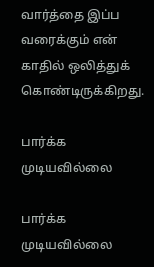வார்த்தை இப்ப வரைக்கும் என் காதில் ஒலித்துக் கொண்டிருக்கிறது.

பார்க்க முடியவில்லை

பார்க்க முடியவில்லை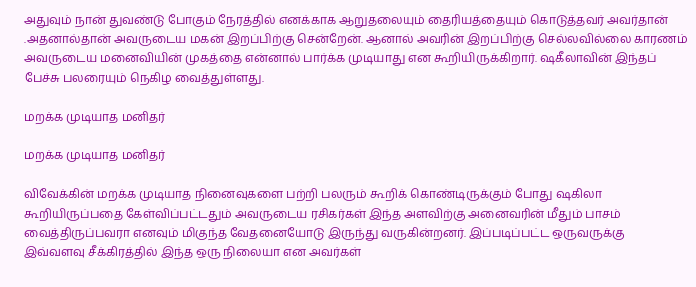அதுவும் நான் துவண்டு போகும் நேரத்தில் எனக்காக ஆறுதலையும் தைரியத்தையும் கொடுத்தவர் அவர்தான் .அதனால்தான் அவருடைய மகன் இறப்பிற்கு சென்றேன். ஆனால் அவரின் இறப்பிற்கு செல்லவில்லை காரணம் அவருடைய மனைவியின் முகத்தை என்னால் பார்க்க முடியாது என கூறியிருக்கிறார். ஷகீலாவின் இந்தப் பேச்சு பலரையும் நெகிழ வைத்துள்ளது.

மறக்க முடியாத மனிதர்

மறக்க முடியாத மனிதர்

விவேக்கின் மறக்க முடியாத நினைவுகளை பற்றி பலரும் கூறிக் கொண்டிருக்கும் போது ஷகிலா கூறியிருப்பதை கேள்விப்பட்டதும் அவருடைய ரசிகர்கள் இந்த அளவிற்கு அனைவரின் மீதும் பாசம் வைத்திருப்பவரா எனவும் மிகுந்த வேதனையோடு இருந்து வருகின்றனர். இப்படிப்பட்ட ஒருவருக்கு இவ்வளவு சீக்கிரத்தில் இந்த ஒரு நிலையா என அவர்கள்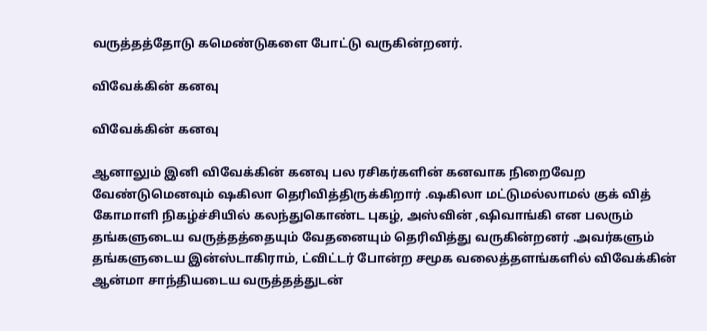வருத்தத்தோடு கமெண்டுகளை போட்டு வருகின்றனர்.

விவேக்கின் கனவு

விவேக்கின் கனவு

ஆனாலும் இனி விவேக்கின் கனவு பல ரசிகர்களின் கனவாக நிறைவேற வேண்டுமெனவும் ஷகிலா தெரிவித்திருக்கிறார் .ஷகிலா மட்டுமல்லாமல் குக் வித் கோமாளி நிகழ்ச்சியில் கலந்துகொண்ட புகழ், அஸ்வின் ,ஷிவாங்கி என பலரும் தங்களுடைய வருத்தத்தையும் வேதனையும் தெரிவித்து வருகின்றனர் .அவர்களும் தங்களுடைய இன்ஸ்டாகிராம், ட்விட்டர் போன்ற சமூக வலைத்தளங்களில் விவேக்கின் ஆன்மா சாந்தியடைய வருத்தத்துடன்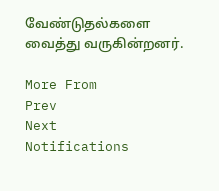வேண்டுதல்களை வைத்து வருகின்றனர்.

More From
Prev
Next
Notifications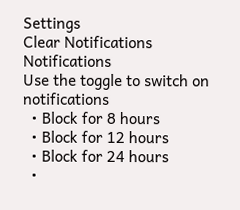Settings
Clear Notifications
Notifications
Use the toggle to switch on notifications
  • Block for 8 hours
  • Block for 12 hours
  • Block for 24 hours
  •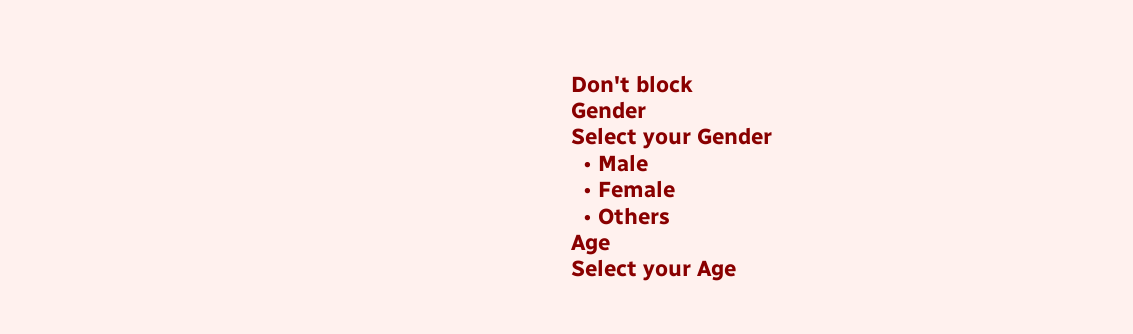Don't block
Gender
Select your Gender
  • Male
  • Female
  • Others
Age
Select your Age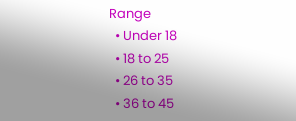Range
  • Under 18
  • 18 to 25
  • 26 to 35
  • 36 to 45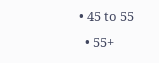• 45 to 55
  • 55+